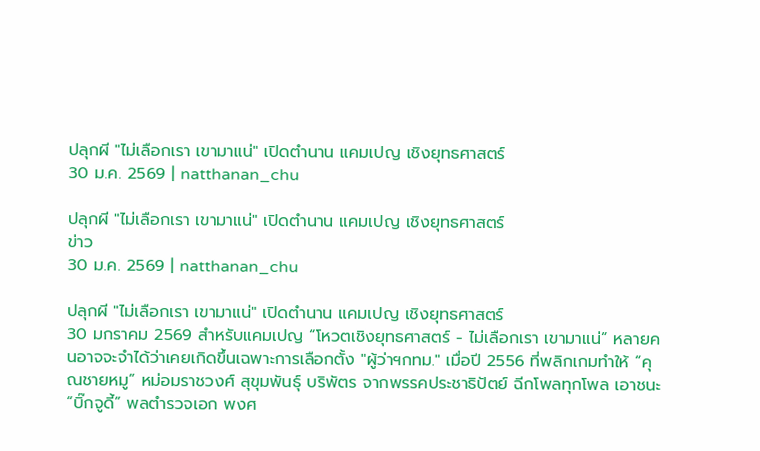ปลุกผี "ไม่เลือกเรา เขามาแน่" เปิดตำนาน แคมเปญ เชิงยุทธศาสตร์
30 ม.ค. 2569 | natthanan_chu

ปลุกผี "ไม่เลือกเรา เขามาแน่" เปิดตำนาน แคมเปญ เชิงยุทธศาสตร์
ข่าว
30 ม.ค. 2569 | natthanan_chu

ปลุกผี "ไม่เลือกเรา เขามาแน่" เปิดตำนาน แคมเปญ เชิงยุทธศาสตร์
30 มกราคม 2569 สำหรับแคมเปญ “โหวตเชิงยุทธศาสตร์ - ไม่เลือกเรา เขามาแน่” หลายคนอาจจะจำได้ว่าเคยเกิดขึ้นเฉพาะการเลือกตั้ง "ผู้ว่าฯกทม." เมื่อปี 2556 ที่พลิกเกมทำให้ “คุณชายหมู” หม่อมราชวงศ์ สุขุมพันธุ์ บริพัตร จากพรรคประชาธิปัตย์ ฉีกโพลทุกโพล เอาชนะ “บิ๊กจูดี้” พลตำรวจเอก พงศ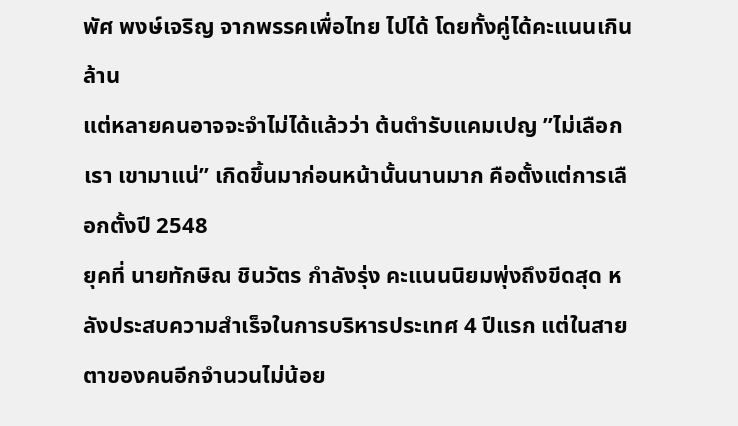พัศ พงษ์เจริญ จากพรรคเพื่อไทย ไปได้ โดยทั้งคู่ได้คะแนนเกินล้าน
แต่หลายคนอาจจะจำไม่ได้แล้วว่า ต้นตำรับแคมเปญ ”ไม่เลือกเรา เขามาแน่” เกิดขึ้นมาก่อนหน้านั้นนานมาก คือตั้งแต่การเลือกตั้งปี 2548
ยุคที่ นายทักษิณ ชินวัตร กำลังรุ่ง คะแนนนิยมพุ่งถึงขีดสุด หลังประสบความสำเร็จในการบริหารประเทศ 4 ปีแรก แต่ในสายตาของคนอีกจำนวนไม่น้อย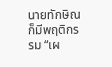นายทักษิณก็มีพฤติกรรม “เผ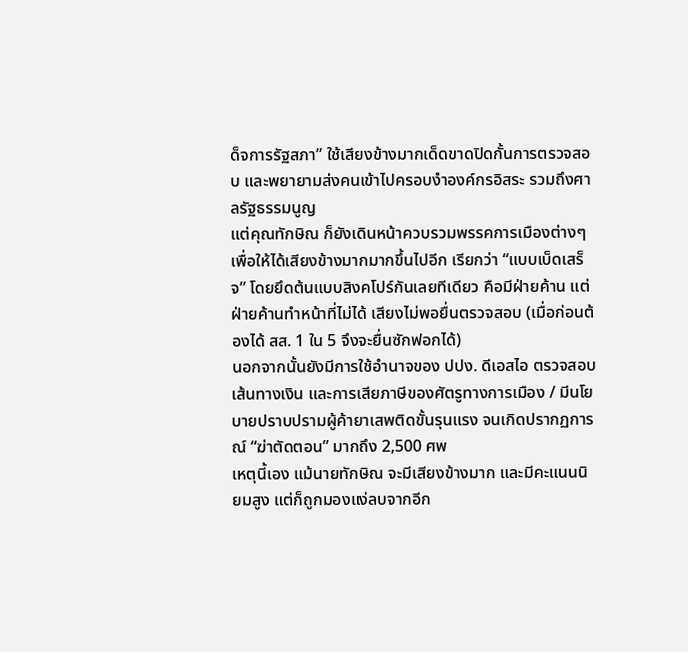ด็จการรัฐสภา” ใช้เสียงข้างมากเด็ดขาดปิดกั้นการตรวจสอบ และพยายามส่งคนเข้าไปครอบงำองค์กรอิสระ รวมถึงศาลรัฐธรรมนูญ
แต่คุณทักษิณ ก็ยังเดินหน้าควบรวมพรรคการเมืองต่างๆ เพื่อให้ได้เสียงข้างมากมากขึ้นไปอีก เรียกว่า “แบบเบ็ดเสร็จ” โดยยึดต้นแบบสิงคโปร์กันเลยทีเดียว คือมีฝ่ายค้าน แต่ฝ่ายค้านทำหน้าที่ไม่ได้ เสียงไม่พอยื่นตรวจสอบ (เมื่อก่อนต้องได้ สส. 1 ใน 5 จึงจะยื่นซักฟอกได้)
นอกจากนั้นยังมีการใช้อำนาจของ ปปง. ดีเอสไอ ตรวจสอบเส้นทางเงิน และการเสียภาษีของศัตรูทางการเมือง / มีนโยบายปราบปรามผู้ค้ายาเสพติดขั้นรุนแรง จนเกิดปรากฏการณ์ “ฆ่าตัดตอน” มากถึง 2,500 ศพ
เหตุนี้เอง แม้นายทักษิณ จะมีเสียงข้างมาก และมีคะแนนนิยมสูง แต่ก็ถูกมองแง่ลบจากอีก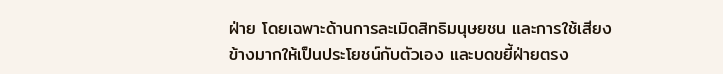ฝ่าย โดยเฉพาะด้านการละเมิดสิทธิมนุษยชน และการใช้เสียงข้างมากให้เป็นประโยชน์กับตัวเอง และบดขยี้ฝ่ายตรง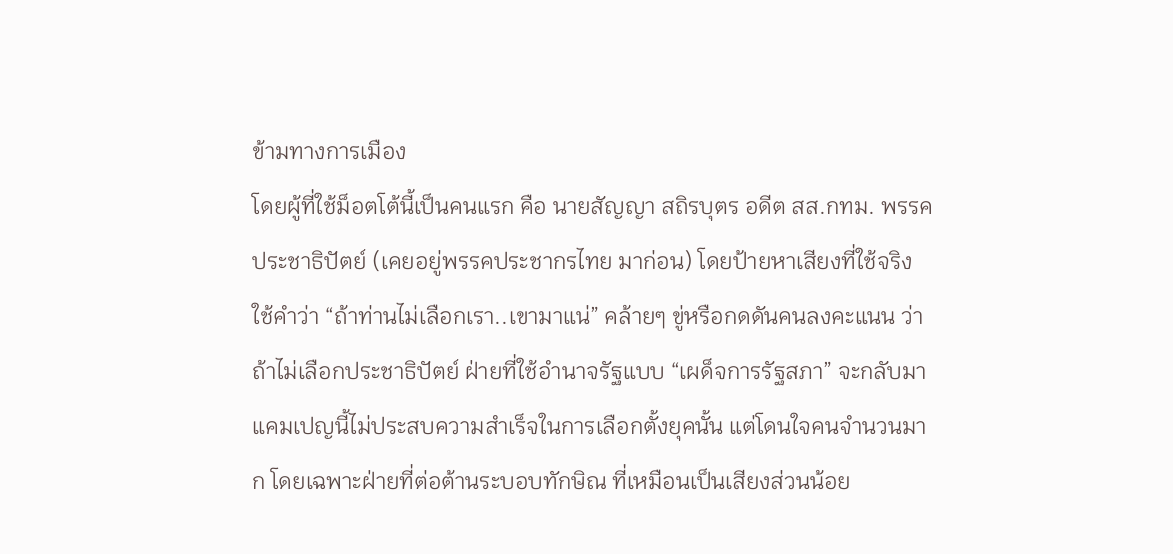ข้ามทางการเมือง
โดยผู้ที่ใช้ม็อตโต้นี้เป็นคนแรก คือ นายสัญญา สถิรบุตร อดีต สส.กทม. พรรคประชาธิปัตย์ (เคยอยู่พรรคประชากรไทย มาก่อน) โดยป้ายหาเสียงที่ใช้จริง ใช้คำว่า “ถ้าท่านไม่เลือกเรา..เขามาแน่” คล้ายๆ ขู่หรือกดดันคนลงคะแนน ว่าถ้าไม่เลือกประชาธิปัตย์ ฝ่ายที่ใช้อำนาจรัฐแบบ “เผด็จการรัฐสภา” จะกลับมา
แคมเปญนี้ไม่ประสบความสำเร็จในการเลือกตั้งยุคนั้น แต่โดนใจคนจำนวนมาก โดยเฉพาะฝ่ายที่ต่อต้านระบอบทักษิณ ที่เหมือนเป็นเสียงส่วนน้อย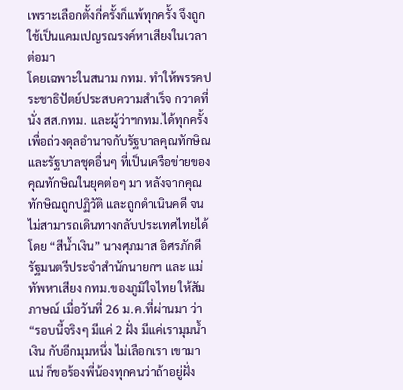เพราะเลือกตั้งกี่ครั้งก็แพ้ทุกครั้ง จึงถูกใช้เป็นแคมเปญรณรงค์หาเสียงในเวลาต่อมา
โดยเฉพาะในสนาม กทม. ทำให้พรรคประชาธิปัตย์ประสบความสำเร็จ กวาดที่นั่ง สส.กทม. และผู้ว่าฯกทม.ได้ทุกครั้ง เพื่อถ่วงดุลอำนาจกับรัฐบาลคุณทักษิณ และรัฐบาลชุดอื่นๆ ที่เป็นเครือข่ายของคุณทักษิณในยุคต่อๆ มา หลังจากคุณทักษิณถูกปฏิวัติ และถูกดำเนินคดี จนไม่สามารถเดินทางกลับประเทศไทยได้
โดย “สีน้ำเงิน” นางศุภมาส อิศรภักดี รัฐมนตรีประจำสำนักนายกฯ และ แม่ทัพหาเสียง กทม.ของภูมิใจไทย ให้สัมภาษณ์ เมื่อวันที่ 26 ม.ค.ที่ผ่านมา ว่า
“รอบนี้จริงๆ มีแค่ 2 ฝั่ง มีแค่เรามุมน้ำเงิน กับอีกมุมหนึ่ง ไม่เลือกเรา เขามาแน่ ก็ขอร้องพี่น้องทุกคนว่าถ้าอยู่ฝั่ง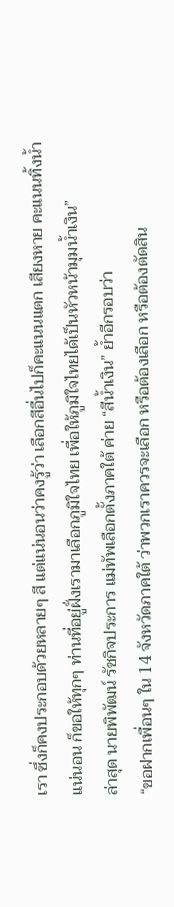เรา ซึ่งก็คงประกอบด้วยหลายๆ สี แต่แน่นอนว่าคงรู้ว่า เลือกสีอื่นไปก็คะแนนแตก เสียงหาย คะแนนทิ้งน้ำแน่นอน ก็ขอให้ทุกๆ ท่านที่อยู่ฝั่งเรามาเลือกภูมิใจไทย เพื่อให้ภูมิใจไทยได้เป็นหัวหน้ามุมน้ำเงิน”
ล่าสุด นายพิพัฒน์ รัชกิจประการ แม่ทัพเลือกตั้งภาคใต้ ค่าย “สีน้ำเงิน” ย้ำอีกรอบว่า
“ขอฝากเพื่อนๆ ใน 14 จังหวัดภาคใต้ ว่าพวกเราควรจะเลือก หรือต้องเลือก หรือต้องตัดสิน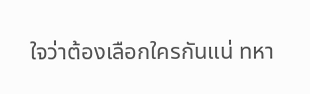ใจว่าต้องเลือกใครกันแน่ ทหา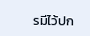รมีไว้ปก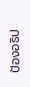ป้องอธิป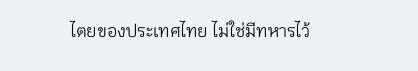ไตยของประเทศไทย ไม่ใช่มีทหารไว้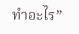ทำอะไร”